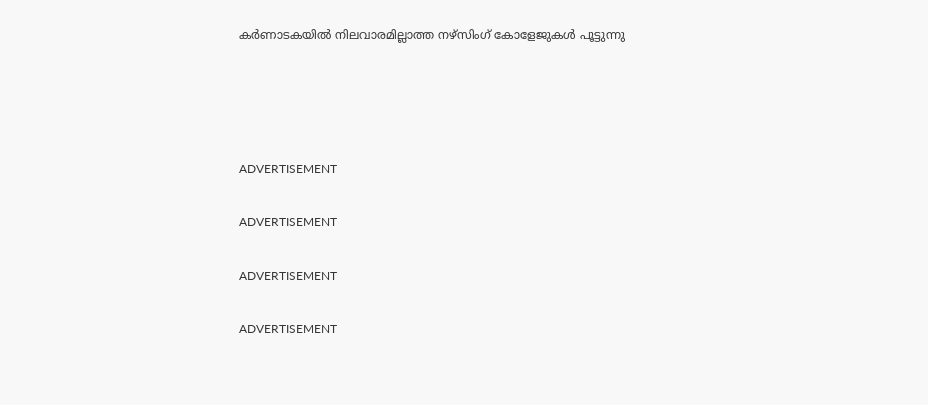കര്‍ണാടകയില്‍ നിലവാരമില്ലാത്ത നഴ്‌സിംഗ് കോളേജുകള്‍ പൂട്ടുന്നു




ADVERTISEMENT

ADVERTISEMENT

ADVERTISEMENT

ADVERTISEMENT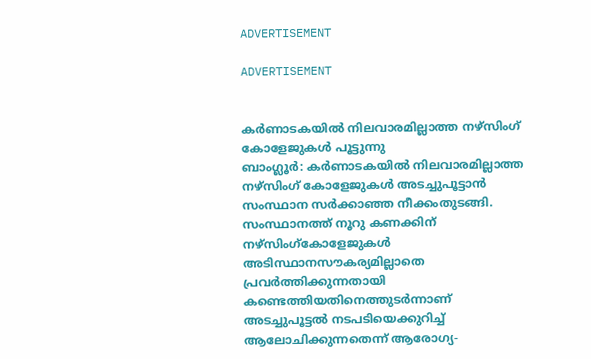ADVERTISEMENT

ADVERTISEMENT


കര്‍ണാടകയില്‍ നിലവാരമില്ലാത്ത നഴ്‌സിംഗ് കോളേജുകള്‍ പൂട്ടുന്നു
ബാംഗ്ലൂര്‍: കര്‍ണാടകയില്‍ നിലവാരമില്ലാത്ത നഴ്‌സിംഗ് കോളേജുകള്‍ അടച്ചുപൂട്ടാന്‍ സംസ്ഥാന സര്‍ക്കാഞ്ഞ നീക്കംതുടങ്ങി. സംസ്ഥാനത്ത് നൂറു കണക്കിന് നഴ്‌സിംഗ്കോളേജുകള്‍ അടിസ്ഥാനസൗകര്യമില്ലാതെ പ്രവര്‍ത്തിക്കുന്നതായി കണ്ടെത്തിയതിനെത്തുടര്‍ന്നാണ് അടച്ചുപൂട്ടല്‍ നടപടിയെക്കുറിച്ച് ആലോചിക്കുന്നതെന്ന് ആരോഗ്യ-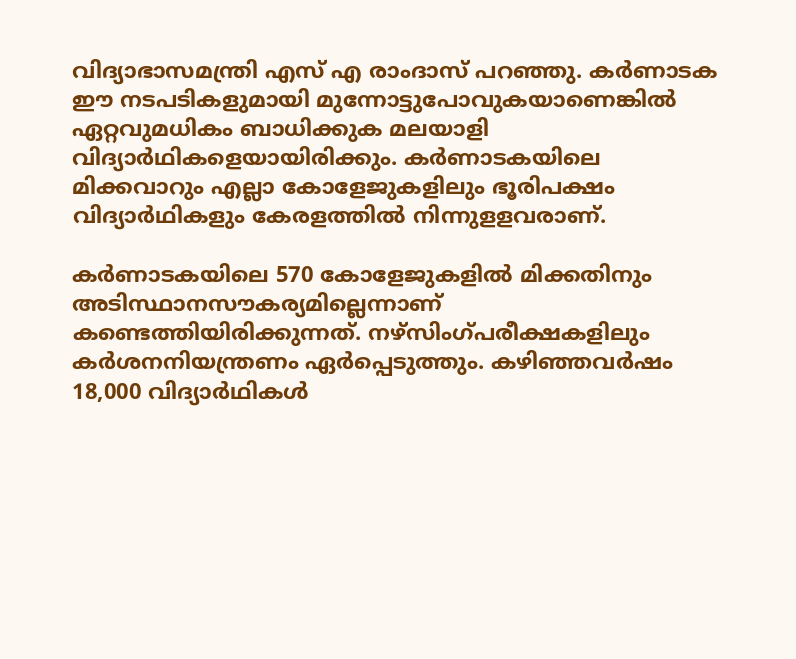വിദ്യാഭാസമന്ത്രി എസ് എ രാംദാസ് പറഞ്ഞു. കര്‍ണാടക ഈ നടപടികളുമായി മുന്നോട്ടുപോവുകയാണെങ്കില്‍ ഏറ്റവുമധികം ബാധിക്കുക മലയാളി വിദ്യാര്‍ഥികളെയായിരിക്കും. കര്‍ണാടകയിലെ മിക്കവാറും എല്ലാ കോളേജുകളിലും ഭൂരിപക്ഷം വിദ്യാര്‍ഥികളും കേരളത്തില്‍ നിന്നുളളവരാണ്.

കര്‍ണാടകയിലെ 570 കോളേജുകളില്‍ മിക്കതിനും അടിസ്ഥാനസൗകര്യമില്ലെന്നാണ് കണ്ടെത്തിയിരിക്കുന്നത്. നഴ്‌സിംഗ്പരീക്ഷകളിലും കര്‍ശനനിയന്ത്രണം ഏര്‍പ്പെടുത്തും. കഴിഞ്ഞവര്‍ഷം 18,000 വിദ്യാര്‍ഥികള്‍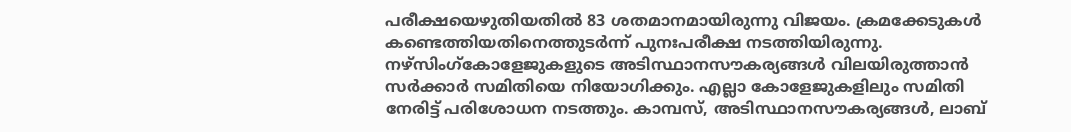പരീക്ഷയെഴുതിയതില്‍ 83 ശതമാനമായിരുന്നു വിജയം. ക്രമക്കേടുകള്‍ കണ്ടെത്തിയതിനെത്തുടര്‍ന്ന് പുനഃപരീക്ഷ നടത്തിയിരുന്നു.
നഴ്‌സിംഗ്കോളേജുകളുടെ അടിസ്ഥാനസൗകര്യങ്ങള്‍ വിലയിരുത്താന്‍ സര്‍ക്കാര്‍ സമിതിയെ നിയോഗിക്കും. എല്ലാ കോളേജുകളിലും സമിതി നേരിട്ട് പരിശോധന നടത്തും. കാമ്പസ്, അടിസ്ഥാനസൗകര്യങ്ങള്‍, ലാബ്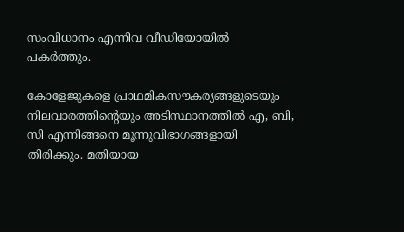സംവിധാനം എന്നിവ വീഡിയോയില്‍ പകര്‍ത്തും.

കോളേജുകളെ പ്രാഥമികസൗകര്യങ്ങളുടെയും നിലവാരത്തിന്റെയും അടിസ്ഥാനത്തില്‍ എ, ബി, സി എന്നിങ്ങനെ മൂന്നുവിഭാഗങ്ങളായി തിരിക്കും. മതിയായ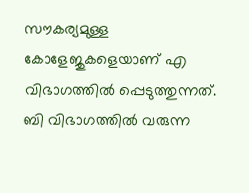സൗകര്യമുള്ള കോളേജുകളെയാണ് എ വിഭാഗത്തില്‍ പ്പെടുത്തുന്നത്. ബി വിഭാഗത്തില്‍ വരുന്ന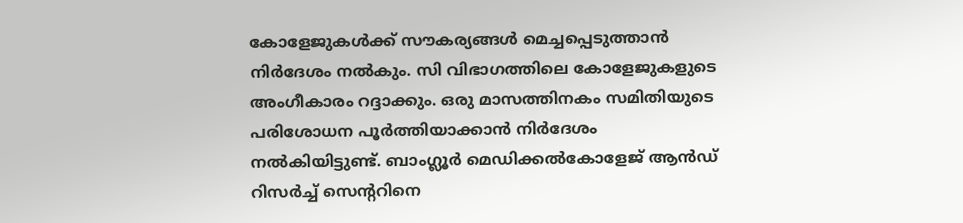കോളേജുകള്‍ക്ക് സൗകര്യങ്ങള്‍ മെച്ചപ്പെടുത്താന്‍ നിര്‍ദേശം നല്‍കും. സി വിഭാഗത്തിലെ കോളേജുകളുടെ അംഗീകാരം റദ്ദാക്കും. ഒരു മാസത്തിനകം സമിതിയുടെ പരിശോധന പൂര്‍ത്തിയാക്കാന്‍ നിര്‍ദേശം നല്‍കിയിട്ടുണ്ട്. ബാംഗ്ലൂര്‍ മെഡിക്കല്‍കോളേജ് ആന്‍ഡ് റിസര്‍ച്ച് സെന്ററിനെ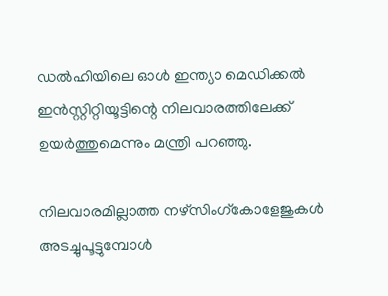ഡല്‍ഹിയിലെ ഓള്‍ ഇന്ത്യാ മെഡിക്കല്‍ ഇന്‍സ്റ്റിറ്റിയൂട്ടിന്റെ നിലവാരത്തിലേക്ക് ഉയര്‍ത്തുമെന്നും മന്ത്രി പറഞ്ഞു.

നിലവാരമില്ലാത്ത നഴ്‌സിംഗ്കോളേജുകള്‍ അടച്ചുപൂട്ടുമ്പോള്‍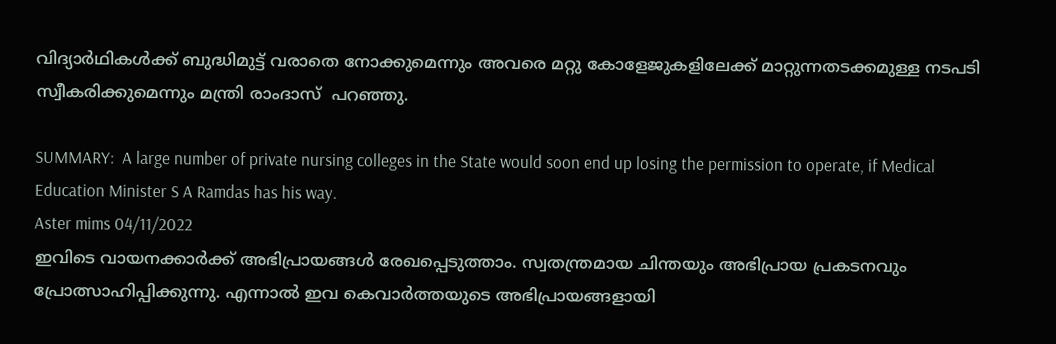വിദ്യാര്‍ഥികള്‍ക്ക് ബുദ്ധിമുട്ട് വരാതെ നോക്കുമെന്നും അവരെ മറ്റു കോളേജുകളിലേക്ക് മാറ്റുന്നതടക്കമുള്ള നടപടി സ്വീകരിക്കുമെന്നും മന്ത്രി രാംദാസ്  പറഞ്ഞു.

SUMMARY:  A large number of private nursing colleges in the State would soon end up losing the permission to operate, if Medical Education Minister S A Ramdas has his way.
Aster mims 04/11/2022
ഇവിടെ വായനക്കാർക്ക് അഭിപ്രായങ്ങൾ രേഖപ്പെടുത്താം. സ്വതന്ത്രമായ ചിന്തയും അഭിപ്രായ പ്രകടനവും പ്രോത്സാഹിപ്പിക്കുന്നു. എന്നാൽ ഇവ കെവാർത്തയുടെ അഭിപ്രായങ്ങളായി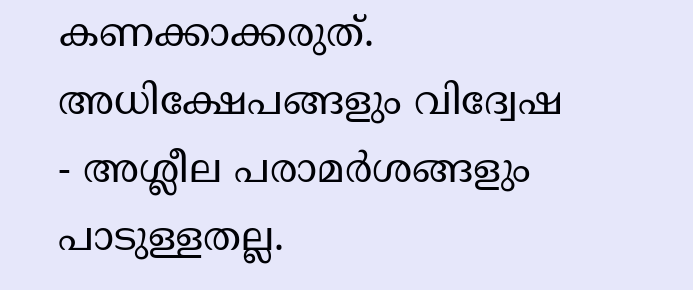കണക്കാക്കരുത്. അധിക്ഷേപങ്ങളും വിദ്വേഷ - അശ്ലീല പരാമർശങ്ങളും പാടുള്ളതല്ല.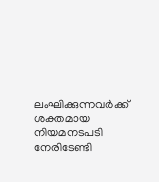ലംഘിക്കുന്നവർക്ക് ശക്തമായ നിയമനടപടി നേരിടേണ്ടി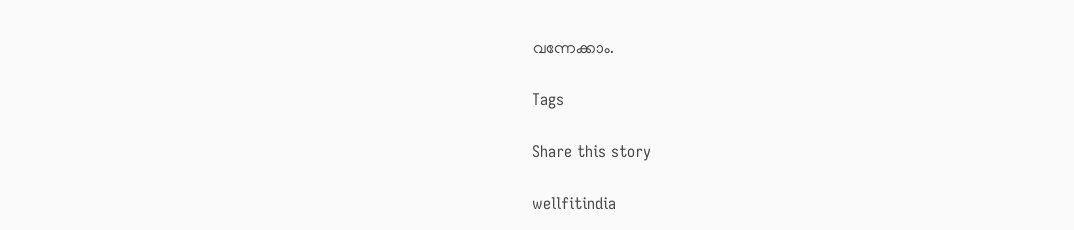വന്നേക്കാം.

Tags

Share this story

wellfitindia